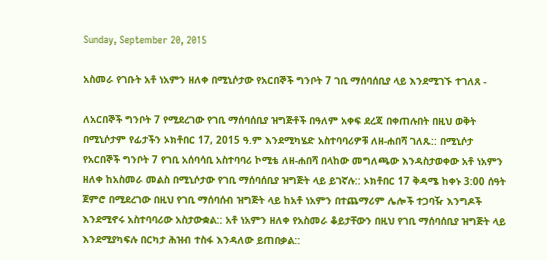Sunday, September 20, 2015

አስመራ የገቡት አቶ ነአምን ዘለቀ በሚኒሶታው የአርበኞች ግንቦት 7 ገቢ ማሰባሰቢያ ላይ እንደሚገኙ ተገለጸ -

ለአርበኞች ግንቦት 7 የሚደረገው የገቢ ማሰባሰቢያ ዝግጅቶች በዓለም አቀፍ ደረጃ በቀጠሉበት በዚህ ወቅት በሚኒሶታም የፊታችን ኦክቶበር 17, 2015 ዓ.ም እንደሚካሄድ አስተባባሪዎቹ ለዘ-ሐበሻ ገለጹ:: በሚኒሶታ የአርበኞች ግንቦት 7 የገቢ አሰባሳቢ አስተባባሪ ኮሚቴ ለዘ-ሐበሻ በላከው መግለጫው እንዳስታወቀው አቶ ነአምን ዘለቀ ከአስመራ መልስ በሚኒሶታው የገቢ ማሰባሰቢያ ዝግጅት ላይ ይገኛሉ:: ኦክቶበር 17 ቅዳሜ ከቀኑ 3:00 ሰዓት ጀምሮ በሚደረገው በዚህ የገቢ ማሰባሰብ ዝግጅት ላይ ከአቶ ነአምን በተጨማሪም ሌሎች ተጋባዥ እንግዶች እንደሚኖሩ አስተባባሪው አስታውቋል:: አቶ ነአምን ዘለቀ የአስመራ ቆይታቸውን በዚህ የገቢ ማሰባሰቢያ ዝግጅት ላይ እንደሚያካፍሉ በርካታ ሕዝብ ተስፋ እንዳለው ይጠበቃል::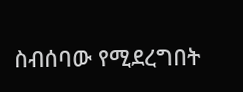ስብሰባው የሚደረግበት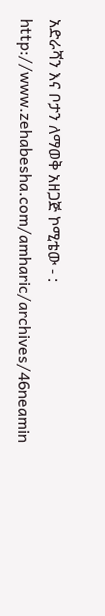አድራሻን እና ቦታን ለማወቅ አዘጋጅ ኮሚቴው - : http://www.zehabesha.com/amharic/archives/46neamin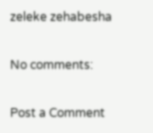zeleke zehabesha

No comments:

Post a Comment